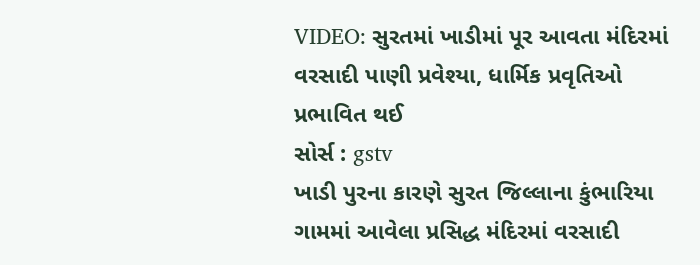VIDEO: સુરતમાં ખાડીમાં પૂર આવતા મંદિરમાં વરસાદી પાણી પ્રવેશ્યા, ધાર્મિક પ્રવૃતિઓ પ્રભાવિત થઈ
સોર્સ : gstv
ખાડી પુરના કારણે સુરત જિલ્લાના કુંભારિયા ગામમાં આવેલા પ્રસિદ્ધ મંદિરમાં વરસાદી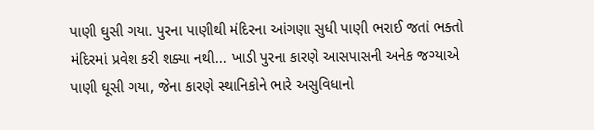પાણી ઘુસી ગયા. પુરના પાણીથી મંદિરના આંગણા સુધી પાણી ભરાઈ જતાં ભક્તો મંદિરમાં પ્રવેશ કરી શક્યા નથી... ખાડી પુરના કારણે આસપાસની અનેક જગ્યાએ પાણી ઘૂસી ગયા, જેના કારણે સ્થાનિકોને ભારે અસુવિધાનો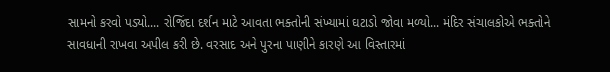સામનો કરવો પડ્યો.... રોજિંદા દર્શન માટે આવતા ભક્તોની સંખ્યામાં ઘટાડો જોવા મળ્યો... મંદિર સંચાલકોએ ભક્તોને સાવધાની રાખવા અપીલ કરી છે. વરસાદ અને પુરના પાણીને કારણે આ વિસ્તારમાં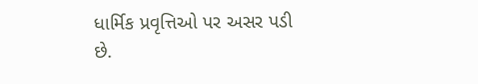ધાર્મિક પ્રવૃત્તિઓ પર અસર પડી છે.